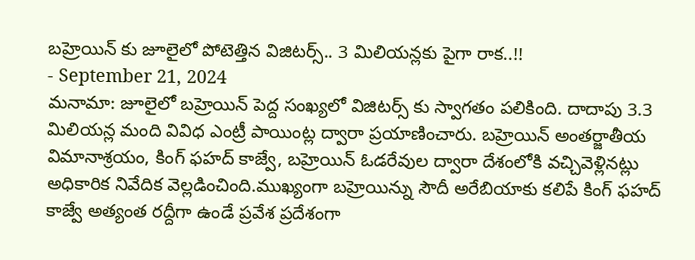బహ్రెయిన్ కు జూలైలో పోటెత్తిన విజిటర్స్.. 3 మిలియన్లకు పైగా రాక..!!
- September 21, 2024
మనామా: జూలైలో బహ్రెయిన్ పెద్ద సంఖ్యలో విజిటర్స్ కు స్వాగతం పలికింది. దాదాపు 3.3 మిలియన్ల మంది వివిధ ఎంట్రీ పాయింట్ల ద్వారా ప్రయాణించారు. బహ్రెయిన్ అంతర్జాతీయ విమానాశ్రయం, కింగ్ ఫహద్ కాజ్వే, బహ్రెయిన్ ఓడరేవుల ద్వారా దేశంలోకి వచ్చివెళ్లినట్లు అధికారిక నివేదిక వెల్లడించింది.ముఖ్యంగా బహ్రెయిన్ను సౌదీ అరేబియాకు కలిపే కింగ్ ఫహద్ కాజ్వే అత్యంత రద్దీగా ఉండే ప్రవేశ ప్రదేశంగా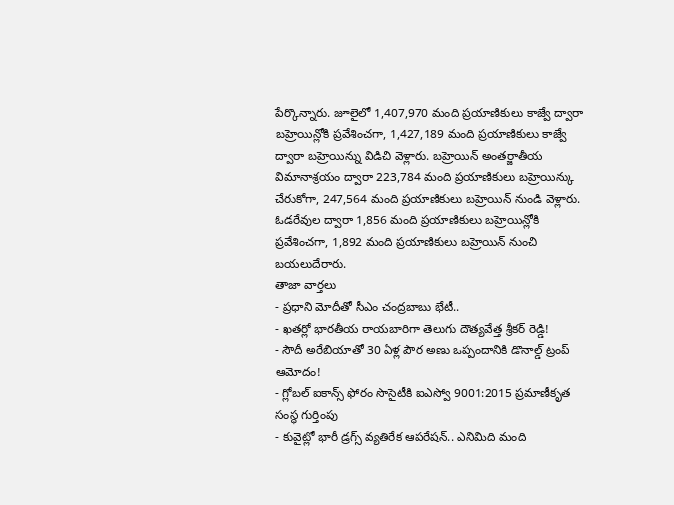పేర్కొన్నారు. జూలైలో 1,407,970 మంది ప్రయాణికులు కాజ్వే ద్వారా బహ్రెయిన్లోకి ప్రవేశించగా, 1,427,189 మంది ప్రయాణికులు కాజ్వే ద్వారా బహ్రెయిన్ను విడిచి వెళ్లారు. బహ్రెయిన్ అంతర్జాతీయ విమానాశ్రయం ద్వారా 223,784 మంది ప్రయాణికులు బహ్రెయిన్కు చేరుకోగా, 247,564 మంది ప్రయాణికులు బహ్రెయిన్ నుండి వెళ్లారు. ఓడరేవుల ద్వారా 1,856 మంది ప్రయాణికులు బహ్రెయిన్లోకి ప్రవేశించగా, 1,892 మంది ప్రయాణికులు బహ్రెయిన్ నుంచి బయలుదేరారు.
తాజా వార్తలు
- ప్రధాని మోదీతో సీఎం చంద్రబాబు భేటీ..
- ఖతర్లో భారతీయ రాయబారిగా తెలుగు దౌత్యవేత్త శ్రీకర్ రెడ్డి!
- సౌదీ అరేబియాతో 30 ఏళ్ల పౌర అణు ఒప్పందానికి డొనాల్డ్ ట్రంప్ ఆమోదం!
- గ్లోబల్ ఐకాన్స్ ఫోరం సొసైటీకి ఐఎస్వో 9001:2015 ప్రమాణీకృత సంస్థ గుర్తింపు
- కువైట్లో భారీ డ్రగ్స్ వ్యతిరేక ఆపరేషన్.. ఎనిమిది మంది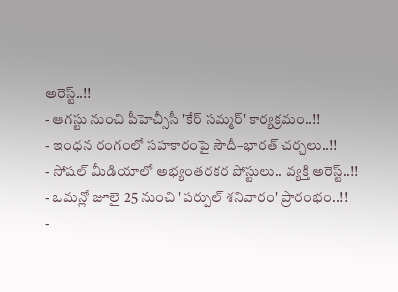అరెస్ట్..!!
- ఆగస్టు నుంచి పీహెచ్సీసీ 'కేర్ సమ్మర్' కార్యక్రమం..!!
- ఇంధన రంగంలో సహకారంపై సౌదీ–భారత్ చర్చలు..!!
- సోషల్ మీడియాలో అభ్యంతరకర పోస్టులు.. వ్యక్తి అరెస్ట్..!!
- ఒమన్లో జూలై 25 నుంచి 'పర్పుల్ శనివారం' ప్రారంభం..!!
-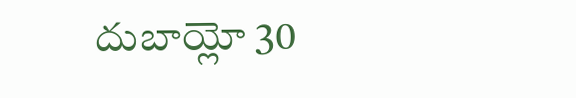దుబాయ్లో 30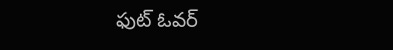ఫుట్ ఓవర్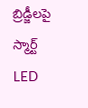బ్రిడ్జీలపై స్మార్ట్ LED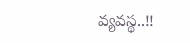వ్యవస్థ..!!